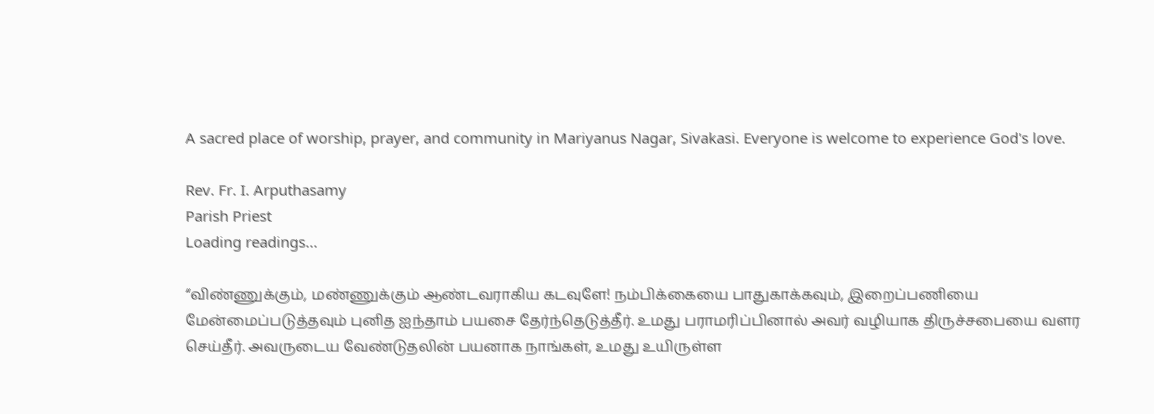A sacred place of worship, prayer, and community in Mariyanus Nagar, Sivakasi. Everyone is welcome to experience God's love.

Rev. Fr. I. Arputhasamy
Parish Priest
Loading readings...

“விண்ணுக்கும், மண்ணுக்கும் ஆண்டவராகிய கடவுளே! நம்பிக்கையை பாதுகாக்கவும், இறைப்பணியை மேன்மைப்படுத்தவும் புனித ஐந்தாம் பயசை தேர்ந்தெடுத்தீர். உமது பராமரிப்பினால் அவர் வழியாக திருச்சபையை வளர செய்தீர். அவருடைய வேண்டுதலின் பயனாக நாங்கள், உமது உயிருள்ள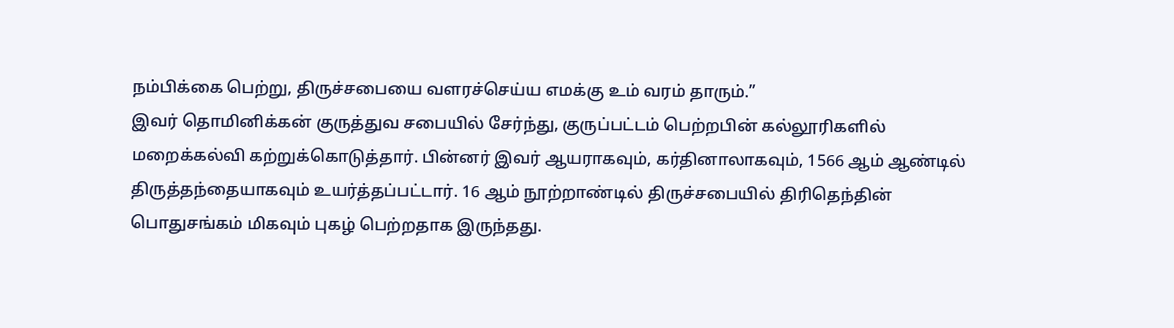நம்பிக்கை பெற்று, திருச்சபையை வளரச்செய்ய எமக்கு உம் வரம் தாரும்.”
இவர் தொமினிக்கன் குருத்துவ சபையில் சேர்ந்து, குருப்பட்டம் பெற்றபின் கல்லூரிகளில் மறைக்கல்வி கற்றுக்கொடுத்தார். பின்னர் இவர் ஆயராகவும், கர்தினாலாகவும், 1566 ஆம் ஆண்டில் திருத்தந்தையாகவும் உயர்த்தப்பட்டார். 16 ஆம் நூற்றாண்டில் திருச்சபையில் திரிதெந்தின் பொதுசங்கம் மிகவும் புகழ் பெற்றதாக இருந்தது.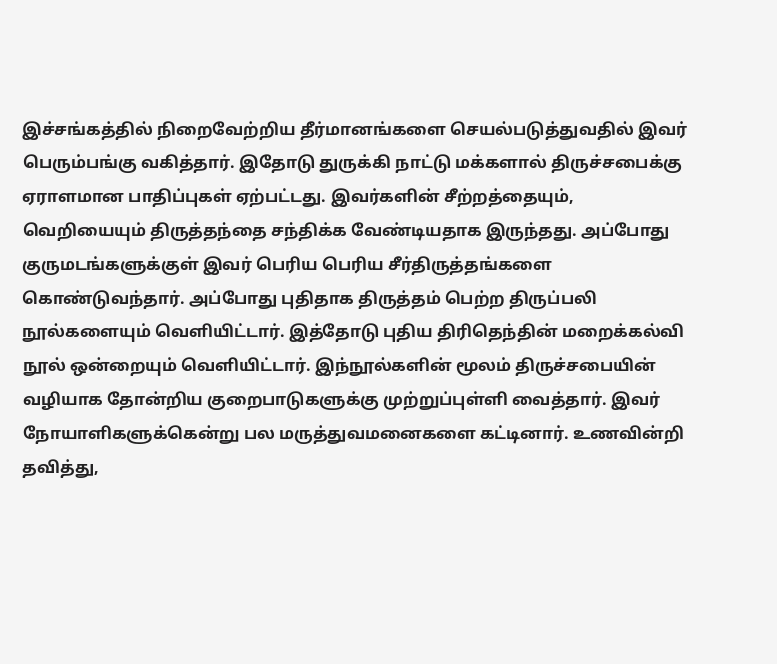இச்சங்கத்தில் நிறைவேற்றிய தீர்மானங்களை செயல்படுத்துவதில் இவர் பெரும்பங்கு வகித்தார். இதோடு துருக்கி நாட்டு மக்களால் திருச்சபைக்கு ஏராளமான பாதிப்புகள் ஏற்பட்டது. இவர்களின் சீற்றத்தையும், வெறியையும் திருத்தந்தை சந்திக்க வேண்டியதாக இருந்தது. அப்போது குருமடங்களுக்குள் இவர் பெரிய பெரிய சீர்திருத்தங்களை கொண்டுவந்தார். அப்போது புதிதாக திருத்தம் பெற்ற திருப்பலி நூல்களையும் வெளியிட்டார். இத்தோடு புதிய திரிதெந்தின் மறைக்கல்வி நூல் ஒன்றையும் வெளியிட்டார். இந்நூல்களின் மூலம் திருச்சபையின் வழியாக தோன்றிய குறைபாடுகளுக்கு முற்றுப்புள்ளி வைத்தார். இவர் நோயாளிகளுக்கென்று பல மருத்துவமனைகளை கட்டினார். உணவின்றி தவித்து,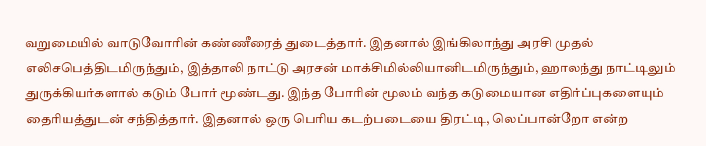வறுமையில் வாடுவோரின் கண்ணீரைத் துடைத்தார். இதனால் இங்கிலாந்து அரசி முதல் எலிசபெத்திடமிருந்தும், இத்தாலி நாட்டு அரசன் மாக்சிமில்லியானிடமிருந்தும், ஹாலந்து நாட்டிலும் துருக்கியர்களால் கடும் போர் மூண்டது. இந்த போரின் மூலம் வந்த கடுமையான எதிர்ப்புகளையும் தைரியத்துடன் சந்தித்தார். இதனால் ஒரு பெரிய கடற்படையை திரட்டி, லெப்பான்றோ என்ற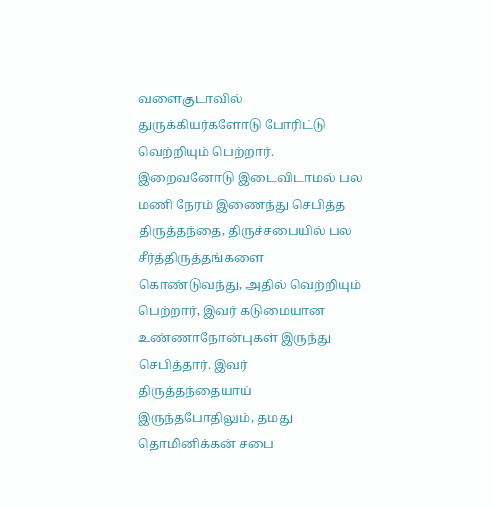வளைகுடாவில் துருக்கியர்களோடு போரிட்டு வெற்றியும் பெற்றார். இறைவனோடு இடைவிடாமல் பல மணி நேரம் இணைந்து செபித்த திருத்தந்தை, திருச்சபையில் பல சீர்த்திருத்தங்களை கொண்டுவந்து, அதில் வெற்றியும் பெற்றார், இவர் கடுமையான உண்ணாநோன்புகள் இருந்து செபித்தார். இவர் திருத்தந்தையாய் இருந்தபோதிலும், தமது தொமினிக்கன் சபை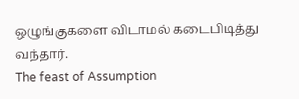ஒழுங்குகளை விடாமல் கடைபிடித்து வந்தார்.
The feast of Assumption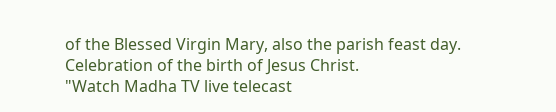of the Blessed Virgin Mary, also the parish feast day.
Celebration of the birth of Jesus Christ.
"Watch Madha TV live telecast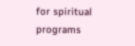for spiritual programs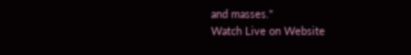and masses."
Watch Live on Website